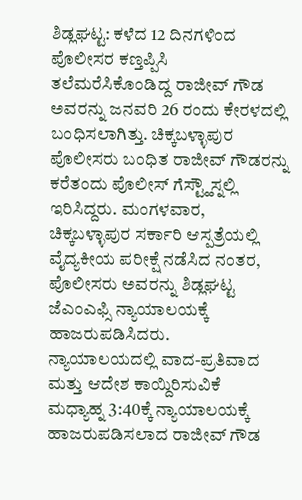ಶಿಡ್ಲಘಟ್ಟ: ಕಳೆದ 12 ದಿನಗಳಿಂದ ಪೊಲೀಸರ ಕಣ್ತಪ್ಪಿಸಿ ತಲೆಮರೆಸಿಕೊಂಡಿದ್ದ ರಾಜೀವ್ ಗೌಡ ಅವರನ್ನು ಜನವರಿ 26 ರಂದು ಕೇರಳದಲ್ಲಿ ಬಂಧಿಸಲಾಗಿತ್ತು. ಚಿಕ್ಕಬಳ್ಳಾಪುರ ಪೊಲೀಸರು ಬಂಧಿತ ರಾಜೀವ್ ಗೌಡರನ್ನು ಕರೆತಂದು ಪೊಲೀಸ್ ಗೆಸ್ಟ್ಹೌಸ್ನಲ್ಲಿ ಇರಿಸಿದ್ದರು. ಮಂಗಳವಾರ, ಚಿಕ್ಕಬಳ್ಳಾಪುರ ಸರ್ಕಾರಿ ಆಸ್ಪತ್ರೆಯಲ್ಲಿ ವೈದ್ಯಕೀಯ ಪರೀಕ್ಷೆ ನಡೆಸಿದ ನಂತರ, ಪೊಲೀಸರು ಅವರನ್ನು ಶಿಡ್ಲಘಟ್ಟ ಜೆಎಂಎಫ್ಸಿ ನ್ಯಾಯಾಲಯಕ್ಕೆ ಹಾಜರುಪಡಿಸಿದರು.
ನ್ಯಾಯಾಲಯದಲ್ಲಿ ವಾದ-ಪ್ರತಿವಾದ ಮತ್ತು ಆದೇಶ ಕಾಯ್ದಿರಿಸುವಿಕೆ
ಮಧ್ಯಾಹ್ನ 3:40ಕ್ಕೆ ನ್ಯಾಯಾಲಯಕ್ಕೆ ಹಾಜರುಪಡಿಸಲಾದ ರಾಜೀವ್ ಗೌಡ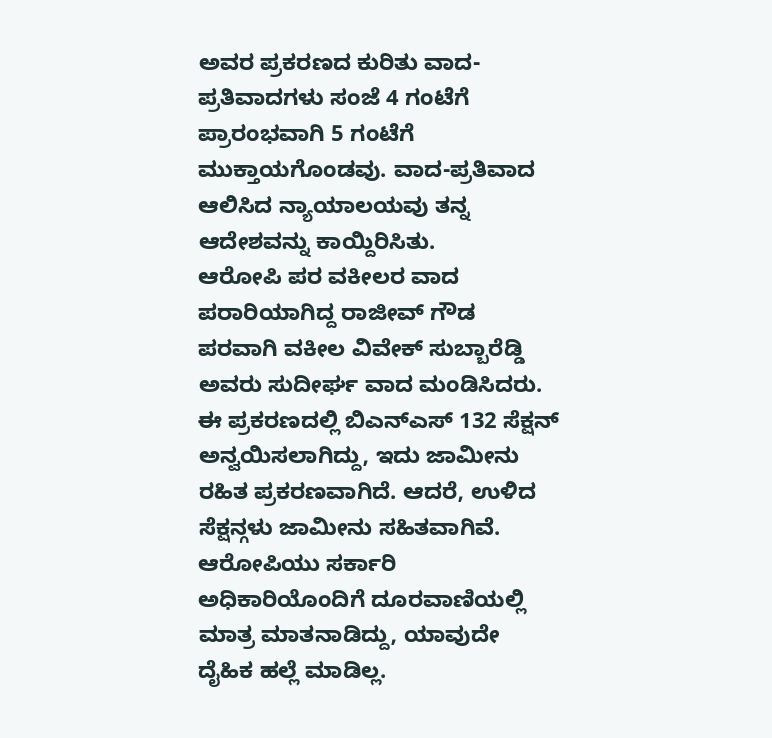ಅವರ ಪ್ರಕರಣದ ಕುರಿತು ವಾದ-ಪ್ರತಿವಾದಗಳು ಸಂಜೆ 4 ಗಂಟೆಗೆ ಪ್ರಾರಂಭವಾಗಿ 5 ಗಂಟೆಗೆ ಮುಕ್ತಾಯಗೊಂಡವು. ವಾದ-ಪ್ರತಿವಾದ ಆಲಿಸಿದ ನ್ಯಾಯಾಲಯವು ತನ್ನ ಆದೇಶವನ್ನು ಕಾಯ್ದಿರಿಸಿತು.
ಆರೋಪಿ ಪರ ವಕೀಲರ ವಾದ
ಪರಾರಿಯಾಗಿದ್ದ ರಾಜೀವ್ ಗೌಡ ಪರವಾಗಿ ವಕೀಲ ವಿವೇಕ್ ಸುಬ್ಬಾರೆಡ್ಡಿ ಅವರು ಸುದೀರ್ಘ ವಾದ ಮಂಡಿಸಿದರು. ಈ ಪ್ರಕರಣದಲ್ಲಿ ಬಿಎನ್ಎಸ್ 132 ಸೆಕ್ಷನ್ ಅನ್ವಯಿಸಲಾಗಿದ್ದು, ಇದು ಜಾಮೀನು ರಹಿತ ಪ್ರಕರಣವಾಗಿದೆ. ಆದರೆ, ಉಳಿದ ಸೆಕ್ಷನ್ಗಳು ಜಾಮೀನು ಸಹಿತವಾಗಿವೆ. ಆರೋಪಿಯು ಸರ್ಕಾರಿ ಅಧಿಕಾರಿಯೊಂದಿಗೆ ದೂರವಾಣಿಯಲ್ಲಿ ಮಾತ್ರ ಮಾತನಾಡಿದ್ದು, ಯಾವುದೇ ದೈಹಿಕ ಹಲ್ಲೆ ಮಾಡಿಲ್ಲ.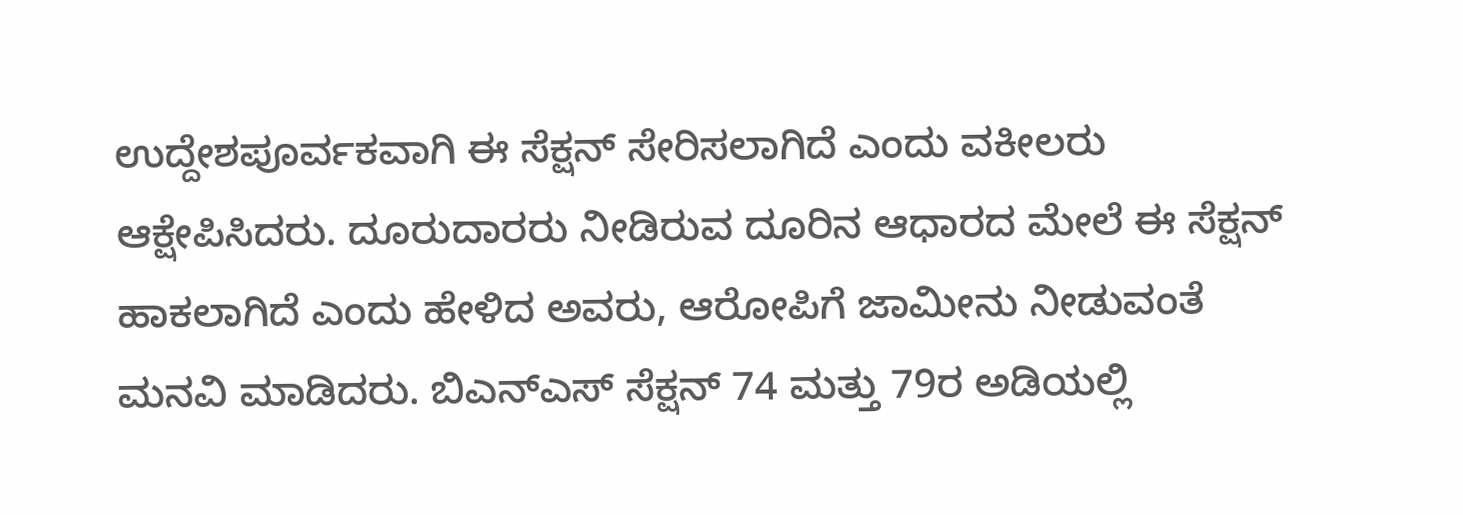ಉದ್ದೇಶಪೂರ್ವಕವಾಗಿ ಈ ಸೆಕ್ಷನ್ ಸೇರಿಸಲಾಗಿದೆ ಎಂದು ವಕೀಲರು ಆಕ್ಷೇಪಿಸಿದರು. ದೂರುದಾರರು ನೀಡಿರುವ ದೂರಿನ ಆಧಾರದ ಮೇಲೆ ಈ ಸೆಕ್ಷನ್ ಹಾಕಲಾಗಿದೆ ಎಂದು ಹೇಳಿದ ಅವರು, ಆರೋಪಿಗೆ ಜಾಮೀನು ನೀಡುವಂತೆ ಮನವಿ ಮಾಡಿದರು. ಬಿಎನ್ಎಸ್ ಸೆಕ್ಷನ್ 74 ಮತ್ತು 79ರ ಅಡಿಯಲ್ಲಿ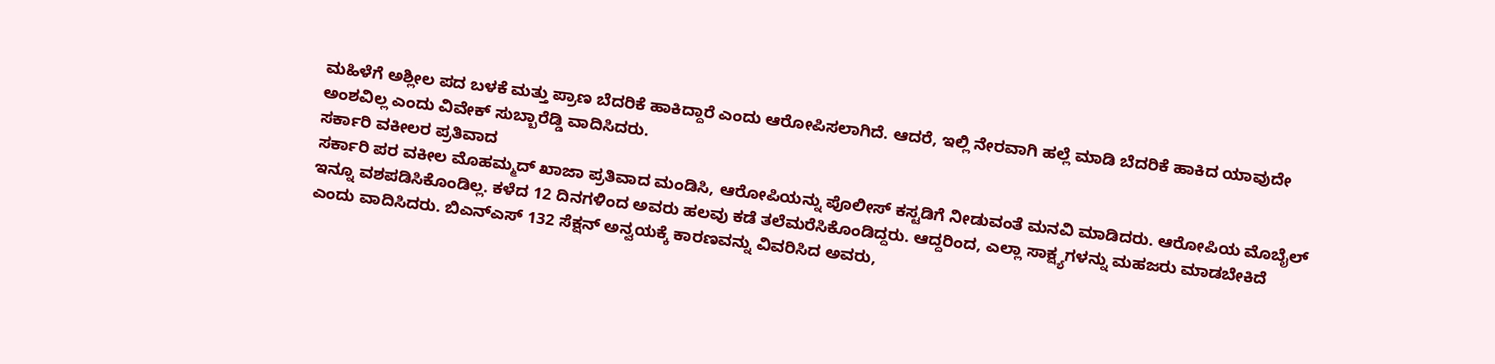ಮಹಿಳೆಗೆ ಅಶ್ಲೀಲ ಪದ ಬಳಕೆ ಮತ್ತು ಪ್ರಾಣ ಬೆದರಿಕೆ ಹಾಕಿದ್ದಾರೆ ಎಂದು ಆರೋಪಿಸಲಾಗಿದೆ. ಆದರೆ, ಇಲ್ಲಿ ನೇರವಾಗಿ ಹಲ್ಲೆ ಮಾಡಿ ಬೆದರಿಕೆ ಹಾಕಿದ ಯಾವುದೇ ಅಂಶವಿಲ್ಲ ಎಂದು ವಿವೇಕ್ ಸುಬ್ಬಾರೆಡ್ಡಿ ವಾದಿಸಿದರು.
ಸರ್ಕಾರಿ ವಕೀಲರ ಪ್ರತಿವಾದ
ಸರ್ಕಾರಿ ಪರ ವಕೀಲ ಮೊಹಮ್ಮದ್ ಖಾಜಾ ಪ್ರತಿವಾದ ಮಂಡಿಸಿ, ಆರೋಪಿಯನ್ನು ಪೊಲೀಸ್ ಕಸ್ಟಡಿಗೆ ನೀಡುವಂತೆ ಮನವಿ ಮಾಡಿದರು. ಆರೋಪಿಯ ಮೊಬೈಲ್ ಇನ್ನೂ ವಶಪಡಿಸಿಕೊಂಡಿಲ್ಲ. ಕಳೆದ 12 ದಿನಗಳಿಂದ ಅವರು ಹಲವು ಕಡೆ ತಲೆಮರೆಸಿಕೊಂಡಿದ್ದರು. ಆದ್ದರಿಂದ, ಎಲ್ಲಾ ಸಾಕ್ಷ್ಯಗಳನ್ನು ಮಹಜರು ಮಾಡಬೇಕಿದೆ ಎಂದು ವಾದಿಸಿದರು. ಬಿಎನ್ಎಸ್ 132 ಸೆಕ್ಷನ್ ಅನ್ವಯಕ್ಕೆ ಕಾರಣವನ್ನು ವಿವರಿಸಿದ ಅವರು,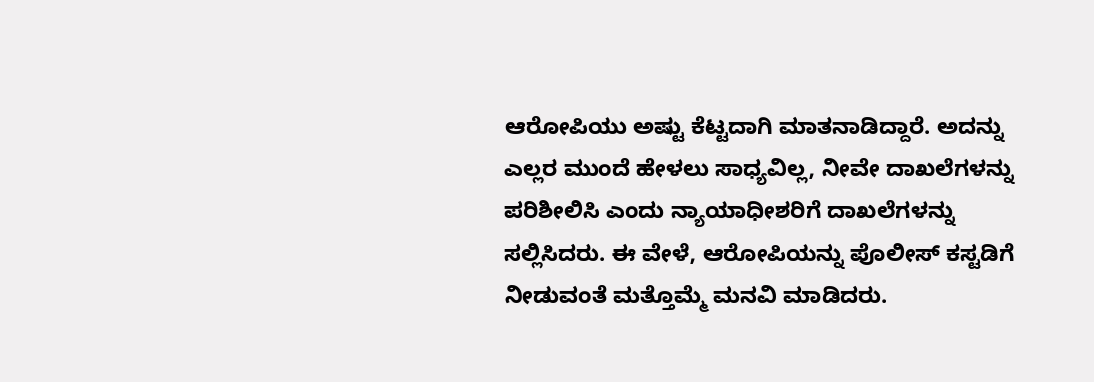ಆರೋಪಿಯು ಅಷ್ಟು ಕೆಟ್ಟದಾಗಿ ಮಾತನಾಡಿದ್ದಾರೆ. ಅದನ್ನು ಎಲ್ಲರ ಮುಂದೆ ಹೇಳಲು ಸಾಧ್ಯವಿಲ್ಲ, ನೀವೇ ದಾಖಲೆಗಳನ್ನು ಪರಿಶೀಲಿಸಿ ಎಂದು ನ್ಯಾಯಾಧೀಶರಿಗೆ ದಾಖಲೆಗಳನ್ನು ಸಲ್ಲಿಸಿದರು. ಈ ವೇಳೆ, ಆರೋಪಿಯನ್ನು ಪೊಲೀಸ್ ಕಸ್ಟಡಿಗೆ ನೀಡುವಂತೆ ಮತ್ತೊಮ್ಮೆ ಮನವಿ ಮಾಡಿದರು.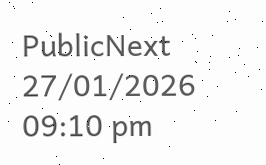PublicNext
27/01/2026 09:10 pm